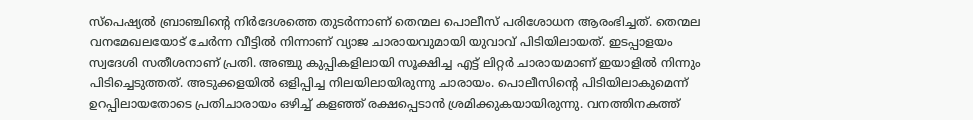സ്‌പെഷ്യല്‍ ബ്രാഞ്ചിന്റെ നിര്‍ദേശത്തെ തുടര്‍ന്നാണ് തെന്മല പൊലീസ് പരിശോധന ആരംഭിച്ചത്. തെന്മല വനമേഖലയോട് ചേര്‍ന്ന വീട്ടില്‍ നിന്നാണ് വ്യാജ ചാരായവുമായി യുവാവ് പിടിയിലായത്. ഇടപ്പാളയം സ്വദേശി സതീശനാണ് പ്രതി. അഞ്ചു കുപ്പികളിലായി സൂക്ഷിച്ച എട്ട് ലിറ്റര്‍ ചാരായമാണ് ഇയാളില്‍ നിന്നും പിടിച്ചെടുത്തത്. അടുക്കളയില്‍ ഒളിപ്പിച്ച നിലയിലായിരുന്നു ചാരായം. പൊലീസിന്റെ പിടിയിലാകുമെന്ന് ഉറപ്പിലായതോടെ പ്രതിചാരായം ഒഴിച്ച് കളഞ്ഞ് രക്ഷപ്പെടാന്‍ ശ്രമിക്കുകയായിരുന്നു. വനത്തിനകത്ത്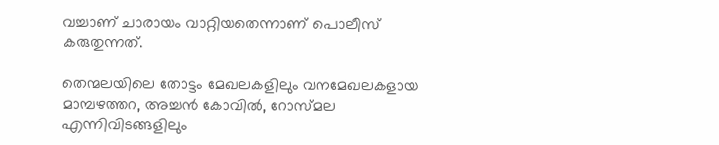വച്ചാണ് ചാരായം വാറ്റിയതെന്നാണ് പൊലീസ് കരുതുന്നത്.

തെന്മലയിലെ തോട്ടം മേഖലകളിലും വനമേഖലകളായ മാമ്പഴത്തറ, അച്ചന്‍ കോവില്‍, റോസ്‍മല എന്നിവിടങ്ങളിലും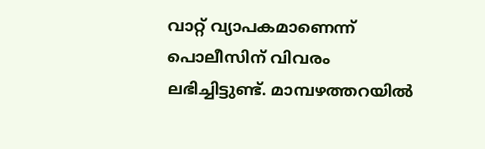വാറ്റ് വ്യാപകമാണെന്ന് പൊലീസിന് വിവരം ലഭിച്ചിട്ടുണ്ട്. മാമ്പഴത്തറയില്‍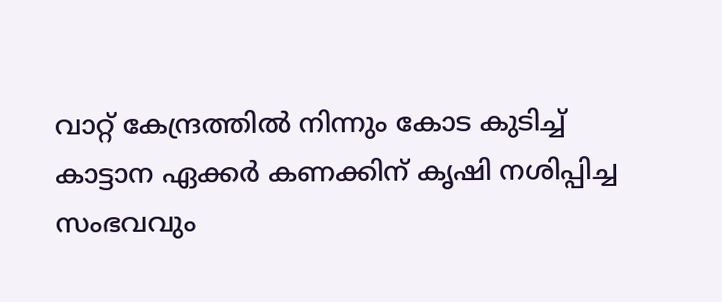വാറ്റ് കേന്ദ്രത്തില്‍ നിന്നും കോട കുടിച്ച് കാട്ടാന ഏക്കര്‍ കണക്കിന് കൃഷി നശിപ്പിച്ച സംഭവവും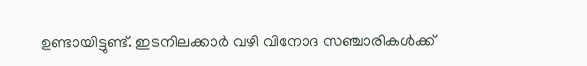ഉണ്ടായിട്ടുണ്ട്. ഇടനിലക്കാര്‍ വഴി വിനോദ സഞ്ചാരികള്‍ക്ക്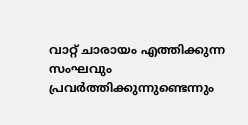വാറ്റ് ചാരായം എത്തിക്കുന്ന സംഘവും പ്രവര്‍ത്തിക്കുന്നുണ്ടെന്നും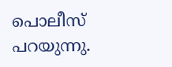പൊലീസ് പറയുന്നു.